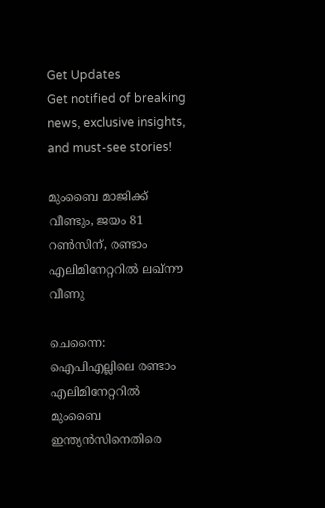Get Updates
Get notified of breaking news, exclusive insights, and must-see stories!

മുംബൈ മാജിക്ക് വീണ്ടും, ജയം 81 റണ്‍സിന്, രണ്ടാം എലിമിനേറ്ററില്‍ ലഖ്‌നൗ വീണു

ചെന്നൈ: ഐപിഎല്ലിലെ രണ്ടാം എലിമിനേറ്ററില്‍ മുംബൈ ഇന്ത്യന്‍സിനെതിരെ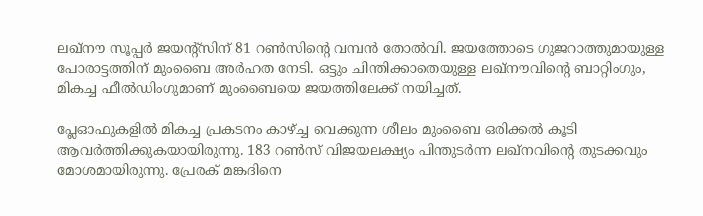ലഖ്‌നൗ സൂപ്പര്‍ ജയന്റ്‌സിന് 81 റണ്‍സിന്റെ വമ്പന്‍ തോല്‍വി. ജയത്തോടെ ഗുജറാത്തുമായുള്ള പോരാട്ടത്തിന് മുംബൈ അര്‍ഹത നേടി. ഒട്ടും ചിന്തിക്കാതെയുള്ള ലഖ്‌നൗവിന്റെ ബാറ്റിംഗും, മികച്ച ഫീല്‍ഡിംഗുമാണ് മുംബൈയെ ജയത്തിലേക്ക് നയിച്ചത്.

പ്ലേഓഫുകളില്‍ മികച്ച പ്രകടനം കാഴ്ച്ച വെക്കുന്ന ശീലം മുംബൈ ഒരിക്കല്‍ കൂടി ആവര്‍ത്തിക്കുകയായിരുന്നു. 183 റണ്‍സ് വിജയലക്ഷ്യം പിന്തുടര്‍ന്ന ലഖ്‌നവിന്റെ തുടക്കവും മോശമായിരുന്നു. പ്രേരക് മങ്കദിനെ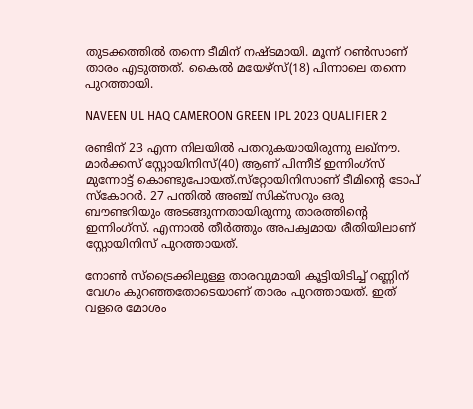തുടക്കത്തില്‍ തന്നെ ടീമിന് നഷ്ടമായി. മൂന്ന് റണ്‍സാണ് താരം എടുത്തത്. കൈല്‍ മയേഴ്‌സ്(18) പിന്നാലെ തന്നെ പുറത്തായി.

NAVEEN UL HAQ CAMEROON GREEN IPL 2023 QUALIFIER 2

രണ്ടിന് 23 എന്ന നിലയില്‍ പതറുകയായിരുന്നു ലഖ്‌നൗ. മാര്‍ക്കസ് സ്റ്റോയിനിസ്(40) ആണ് പിന്നീട് ഇന്നിംഗ്‌സ് മുന്നോട്ട് കൊണ്ടുപോയത്.സ്‌റ്റോയിനിസാണ് ടീമിന്റെ ടോപ് സ്‌കോറര്‍. 27 പന്തില്‍ അഞ്ച് സിക്‌സറും ഒരു ബൗണ്ടറിയും അടങ്ങുന്നതായിരുന്നു താരത്തിന്റെ ഇന്നിംഗ്‌സ്. എന്നാല്‍ തീര്‍ത്തും അപക്വമായ രീതിയിലാണ് സ്റ്റോയിനിസ് പുറത്തായത്.

നോണ്‍ സ്‌ട്രൈക്കിലുള്ള താരവുമായി കൂട്ടിയിടിച്ച് റണ്ണിന് വേഗം കുറഞ്ഞതോടെയാണ് താരം പുറത്തായത്. ഇത് വളരെ മോശം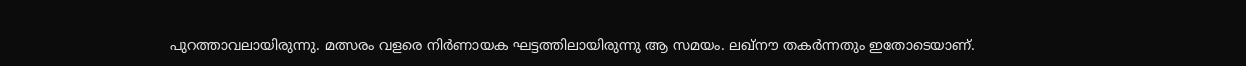പുറത്താവലായിരുന്നു. മത്സരം വളരെ നിര്‍ണായക ഘട്ടത്തിലായിരുന്നു ആ സമയം. ലഖ്‌നൗ തകര്‍ന്നതും ഇതോടെയാണ്.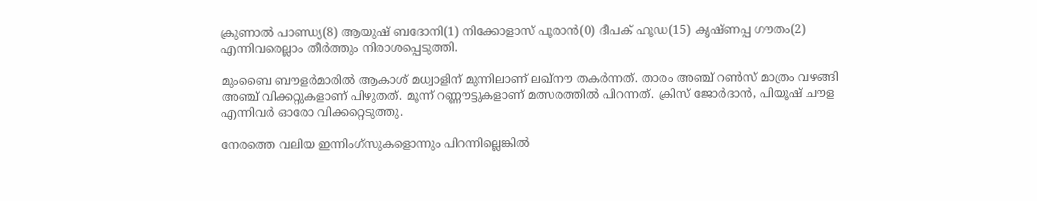ക്രുണാല്‍ പാണ്ഡ്യ(8) ആയുഷ് ബദോനി(1) നിക്കോളാസ് പൂരാന്‍(0) ദീപക് ഹൂഡ(15) കൃഷ്ണപ്പ ഗൗതം(2) എന്നിവരെല്ലാം തീര്‍ത്തും നിരാശപ്പെടുത്തി.

മുംബൈ ബൗളര്‍മാരില്‍ ആകാശ് മധ്വാളിന് മുന്നിലാണ് ലഖ്‌നൗ തകര്‍ന്നത്. താരം അഞ്ച് റണ്‍സ് മാത്രം വഴങ്ങി അഞ്ച് വിക്കറ്റുകളാണ് പിഴുതത്. മൂന്ന് റണ്ണൗട്ടുകളാണ് മത്സരത്തില്‍ പിറന്നത്. ക്രിസ് ജോര്‍ദാന്‍, പിയൂഷ് ചൗള എന്നിവര്‍ ഓരോ വിക്കറ്റെടുത്തു.

നേരത്തെ വലിയ ഇന്നിംഗ്‌സുകളൊന്നും പിറന്നില്ലെങ്കില്‍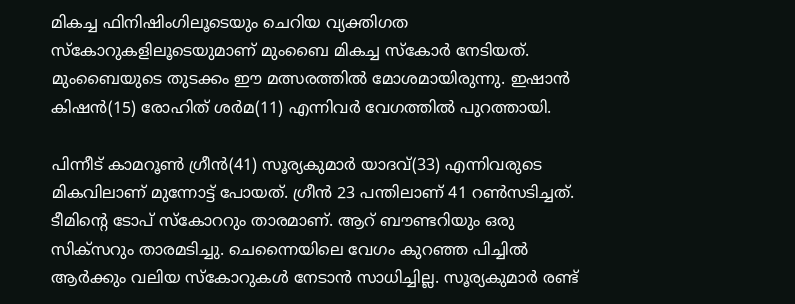മികച്ച ഫിനിഷിംഗിലൂടെയും ചെറിയ വ്യക്തിഗത സ്‌കോറുകളിലൂടെയുമാണ് മുംബൈ മികച്ച സ്‌കോര്‍ നേടിയത്. മുംബൈയുടെ തുടക്കം ഈ മത്സരത്തില്‍ മോശമായിരുന്നു. ഇഷാന്‍ കിഷന്‍(15) രോഹിത് ശര്‍മ(11) എന്നിവര്‍ വേഗത്തില്‍ പുറത്തായി.

പിന്നീട് കാമറൂണ്‍ ഗ്രീന്‍(41) സൂര്യകുമാര്‍ യാദവ്(33) എന്നിവരുടെ മികവിലാണ് മുന്നോട്ട് പോയത്. ഗ്രീന്‍ 23 പന്തിലാണ് 41 റണ്‍സടിച്ചത്. ടീമിന്റെ ടോപ് സ്‌കോററും താരമാണ്. ആറ് ബൗണ്ടറിയും ഒരു സിക്‌സറും താരമടിച്ചു. ചെന്നൈയിലെ വേഗം കുറഞ്ഞ പിച്ചില്‍ ആര്‍ക്കും വലിയ സ്‌കോറുകള്‍ നേടാന്‍ സാധിച്ചില്ല. സൂര്യകുമാര്‍ രണ്ട്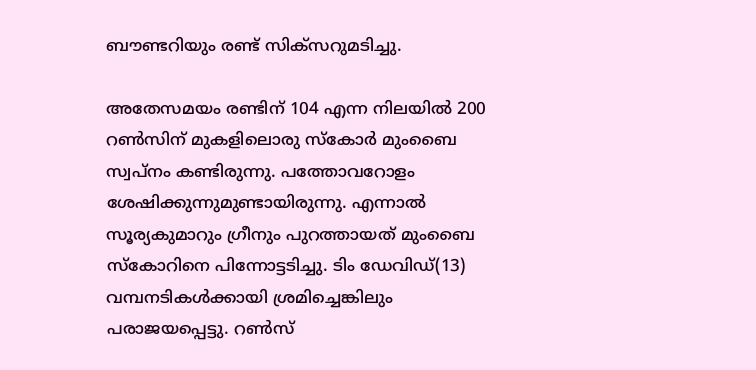ബൗണ്ടറിയും രണ്ട് സിക്‌സറുമടിച്ചു.

അതേസമയം രണ്ടിന് 104 എന്ന നിലയില്‍ 200 റണ്‍സിന് മുകളിലൊരു സ്‌കോര്‍ മുംബൈ സ്വപ്‌നം കണ്ടിരുന്നു. പത്തോവറോളം ശേഷിക്കുന്നുമുണ്ടായിരുന്നു. എന്നാല്‍ സൂര്യകുമാറും ഗ്രീനും പുറത്തായത് മുംബൈ സ്‌കോറിനെ പിന്നോട്ടടിച്ചു. ടിം ഡേവിഡ്(13) വമ്പനടികള്‍ക്കായി ശ്രമിച്ചെങ്കിലും പരാജയപ്പെട്ടു. റണ്‍സ്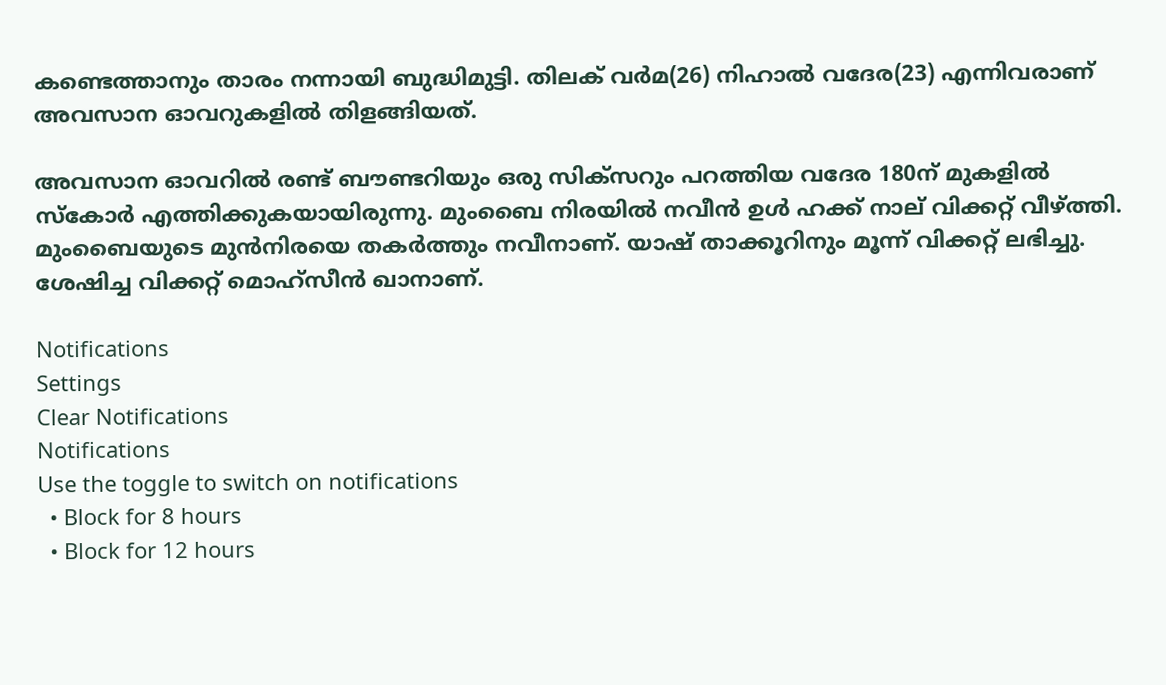കണ്ടെത്താനും താരം നന്നായി ബുദ്ധിമുട്ടി. തിലക് വര്‍മ(26) നിഹാല്‍ വദേര(23) എന്നിവരാണ് അവസാന ഓവറുകളില്‍ തിളങ്ങിയത്.

അവസാന ഓവറില്‍ രണ്ട് ബൗണ്ടറിയും ഒരു സിക്‌സറും പറത്തിയ വദേര 180ന് മുകളില്‍ സ്‌കോര്‍ എത്തിക്കുകയായിരുന്നു. മുംബൈ നിരയില്‍ നവീന്‍ ഉള്‍ ഹക്ക് നാല് വിക്കറ്റ് വീഴ്ത്തി. മുംബൈയുടെ മുന്‍നിരയെ തകര്‍ത്തും നവീനാണ്. യാഷ് താക്കൂറിനും മൂന്ന് വിക്കറ്റ് ലഭിച്ചു. ശേഷിച്ച വിക്കറ്റ് മൊഹ്‌സീന്‍ ഖാനാണ്.

Notifications
Settings
Clear Notifications
Notifications
Use the toggle to switch on notifications
  • Block for 8 hours
  • Block for 12 hours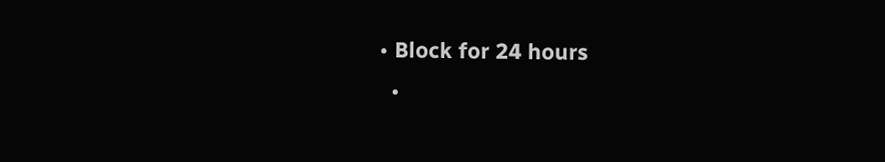• Block for 24 hours
  •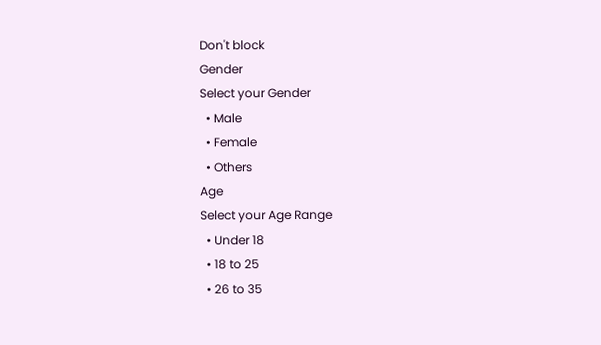Don't block
Gender
Select your Gender
  • Male
  • Female
  • Others
Age
Select your Age Range
  • Under 18
  • 18 to 25
  • 26 to 35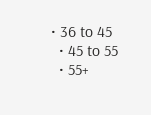• 36 to 45
  • 45 to 55
  • 55+